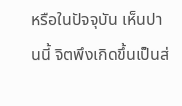หรือในปัจจุบัน เห็นปานนี้ จิตพึงเกิดขึ้นเป็นส่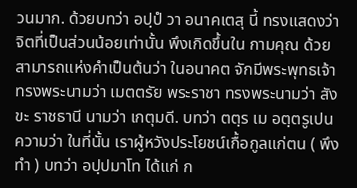วนมาก. ด้วยบทว่า อปฺปํ วา อนาคเตสุ นี้ ทรงแสดงว่า จิตที่เป็นส่วนน้อยเท่านั้น พึงเกิดขึ้นใน กามคุณ ด้วยสามารถแห่งคำเป็นต้นว่า ในอนาคต จักมีพระพุทธเจ้า ทรงพระนามว่า เมตตรัย พระราชา ทรงพระนามว่า สังขะ ราชธานี นามว่า เกตุมดี. บทว่า ตตฺร เม อตฺตรูเปน ความว่า ในที่นั้น เราผู้หวังประโยชน์เกื้อกูลแก่ตน ( พึงทำ ) บทว่า อปฺปมาโท ได้แก่ ก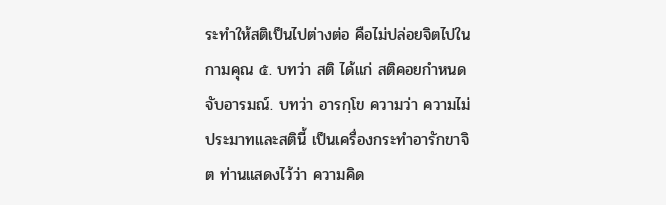ระทำให้สติเป็นไปต่างต่อ คือไม่ปล่อยจิตไปในกามคุณ ๕. บทว่า สติ ได้แก่ สติคอยกำหนดจับอารมณ์. บทว่า อารกฺโข ความว่า ความไม่ ประมาทและสตินี้ เป็นเครื่องกระทำอารักขาจิต ท่านแสดงไว้ว่า ความคิด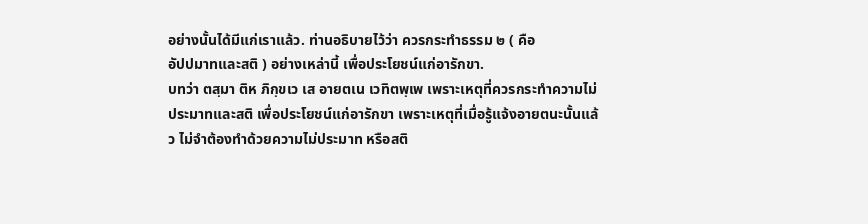อย่างนั้นได้มีแก่เราแล้ว. ท่านอธิบายไว้ว่า ควรกระทำธรรม ๒ ( คือ
อัปปมาทและสติ ) อย่างเหล่านี้ เพื่อประโยชน์แก่อารักขา.
บทว่า ตสฺมา ติห ภิกฺขเว เส อายตเน เวทิตพฺเพ เพราะเหตุที่ควรกระทำความไม่ประมาทและสติ เพื่อประโยชน์แก่อารักขา เพราะเหตุที่เมื่อรู้แจ้งอายตนะนั้นแล้ว ไม่จำต้องทำด้วยความไม่ประมาท หรือสติ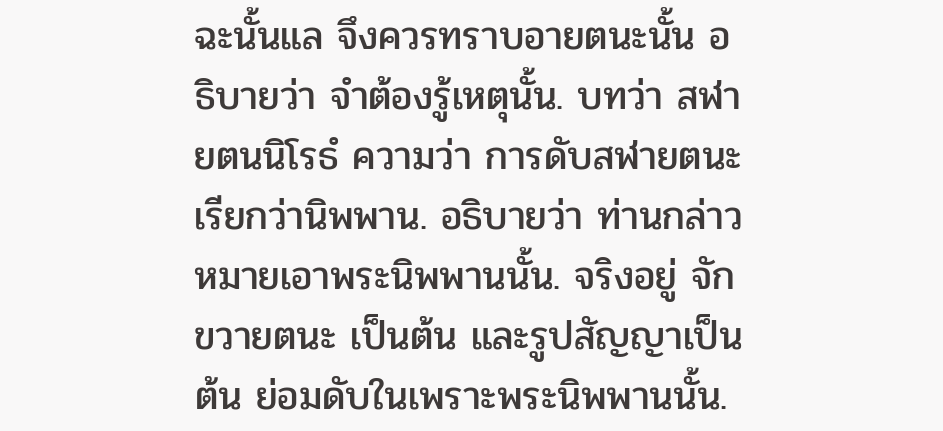ฉะนั้นแล จึงควรทราบอายตนะนั้น อธิบายว่า จำต้องรู้เหตุนั้น. บทว่า สฬายตนนิโรธํ ความว่า การดับสฬายตนะเรียกว่านิพพาน. อธิบายว่า ท่านกล่าวหมายเอาพระนิพพานนั้น. จริงอยู่ จักขวายตนะ เป็นต้น และรูปสัญญาเป็นต้น ย่อมดับในเพราะพระนิพพานนั้น.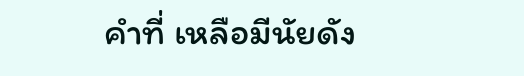คำที่ เหลือมีนัยดัง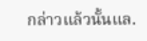กล่าวแล้วนั้นแล.